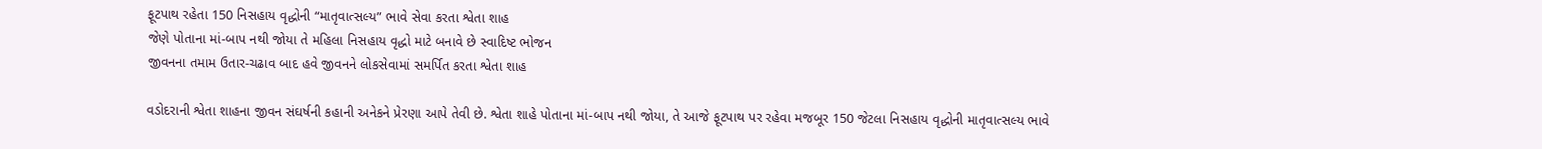ફૂટપાથ રહેતા 150 નિસહાય વૃદ્ધોની “માતૃવાત્સલ્ય” ભાવે સેવા કરતા શ્વેતા શાહ
જેણે પોતાના માં-બાપ નથી જોયા તે મહિલા નિસહાય વૃદ્ધો માટે બનાવે છે સ્વાદિષ્ટ ભોજન
જીવનના તમામ ઉતાર-ચઢાવ બાદ હવે જીવનને લોકસેવામાં સમર્પિત કરતા શ્વેતા શાહ

વડોદરાની શ્વેતા શાહના જીવન સંઘર્ષની કહાની અનેકને પ્રેરણા આપે તેવી છે. શ્વેતા શાહે પોતાના માં-બાપ નથી જોયા, તે આજે ફૂટપાથ પર રહેવા મજબૂર 150 જેટલા નિસહાય વૃદ્ધોની માતૃવાત્સલ્ય ભાવે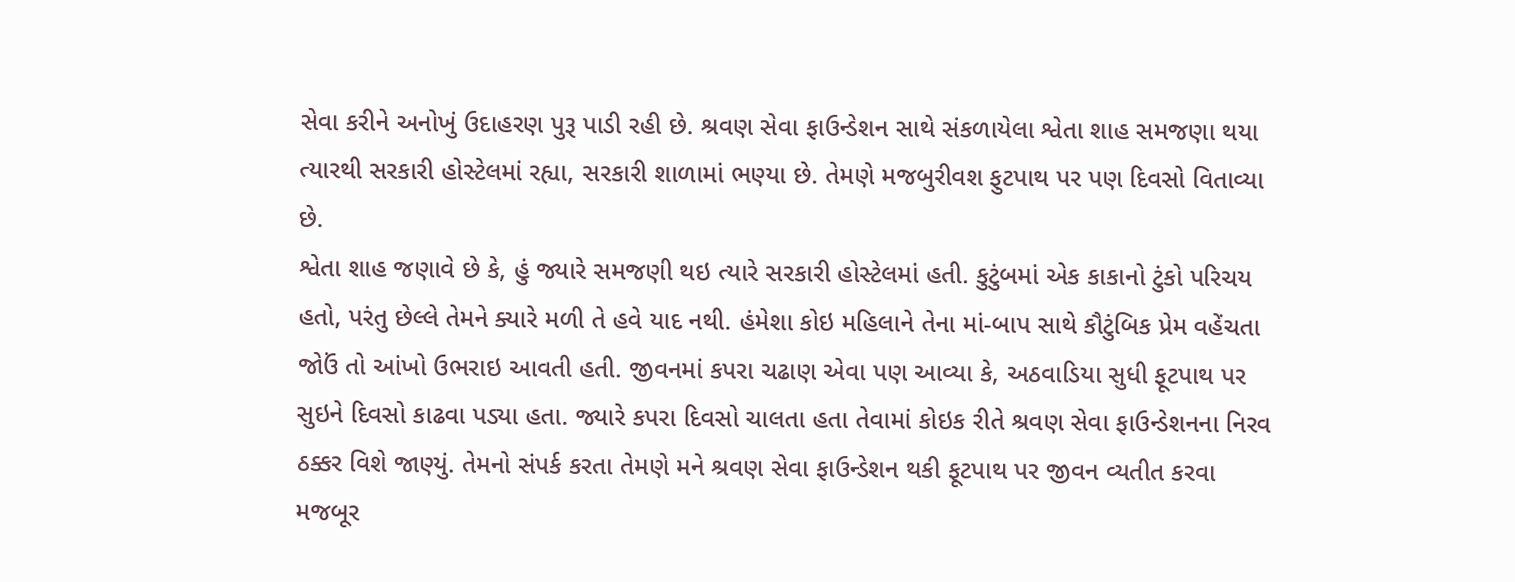સેવા કરીને અનોખું ઉદાહરણ પુરૂ પાડી રહી છે. શ્રવણ સેવા ફાઉન્ડેશન સાથે સંકળાયેલા શ્વેતા શાહ સમજણા થયા ત્યારથી સરકારી હોસ્ટેલમાં રહ્યા, સરકારી શાળામાં ભણ્યા છે. તેમણે મજબુરીવશ ફુટપાથ પર પણ દિવસો વિતાવ્યા છે.
શ્વેતા શાહ જણાવે છે કે, હું જ્યારે સમજણી થઇ ત્યારે સરકારી હોસ્ટેલમાં હતી. કુટુંબમાં એક કાકાનો ટુંકો પરિચય હતો, પરંતુ છેલ્લે તેમને ક્યારે મળી તે હવે યાદ નથી. હંમેશા કોઇ મહિલાને તેના માં-બાપ સાથે કૌટુંબિક પ્રેમ વહેંચતા જોઉં તો આંખો ઉભરાઇ આવતી હતી. જીવનમાં કપરા ચઢાણ એવા પણ આવ્યા કે, અઠવાડિયા સુધી ફૂટપાથ પર સુઇને દિવસો કાઢવા પડ્યા હતા. જ્યારે કપરા દિવસો ચાલતા હતા તેવામાં કોઇક રીતે શ્રવણ સેવા ફાઉન્ડેશનના નિરવ ઠક્કર વિશે જાણ્યું. તેમનો સંપર્ક કરતા તેમણે મને શ્રવણ સેવા ફાઉન્ડેશન થકી ફૂટપાથ પર જીવન વ્યતીત કરવા મજબૂર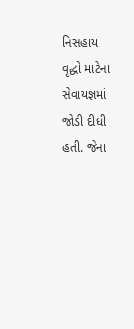નિસહાય વૃદ્ધો માટેના સેવાયજ્ઞમાં જોડી દીધી હતી. જેના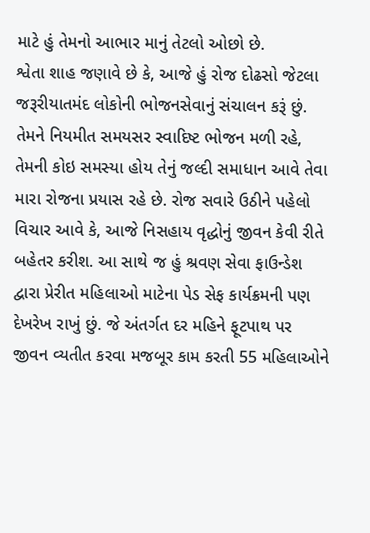માટે હું તેમનો આભાર માનું તેટલો ઓછો છે.
શ્વેતા શાહ જણાવે છે કે, આજે હું રોજ દોઢસો જેટલા જરૂરીયાતમંદ લોકોની ભોજનસેવાનું સંચાલન કરૂં છું. તેમને નિયમીત સમયસર સ્વાદિષ્ટ ભોજન મળી રહે, તેમની કોઇ સમસ્યા હોય તેનું જલ્દી સમાધાન આવે તેવા મારા રોજના પ્રયાસ રહે છે. રોજ સવારે ઉઠીને પહેલો વિચાર આવે કે, આજે નિસહાય વૃદ્ધોનું જીવન કેવી રીતે બહેતર કરીશ. આ સાથે જ હું શ્રવણ સેવા ફાઉન્ડેશ દ્વારા પ્રેરીત મહિલાઓ માટેના પેડ સેફ કાર્યક્રમની પણ દેખરેખ રાખું છું. જે અંતર્ગત દર મહિને ફૂટપાથ પર જીવન વ્યતીત કરવા મજબૂર કામ કરતી 55 મહિલાઓને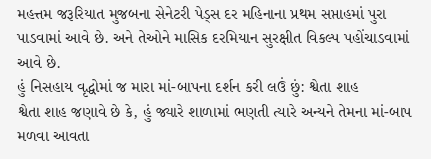મહત્તમ જરૂરિયાત મુજબના સેનેટરી પેડ્સ દર મહિનાના પ્રથમ સપ્તાહમાં પુરા પાડવામાં આવે છે. અને તેઓને માસિક દરમિયાન સુરક્ષીત વિકલ્પ પહોંચાડવામાં આવે છે.
હું નિસહાય વૃદ્ધોમાં જ મારા માં-બાપના દર્શન કરી લઉં છું: શ્વેતા શાહ
શ્વેતા શાહ જણાવે છે કે, હું જ્યારે શાળામાં ભણતી ત્યારે અન્યને તેમના માં-બાપ મળવા આવતા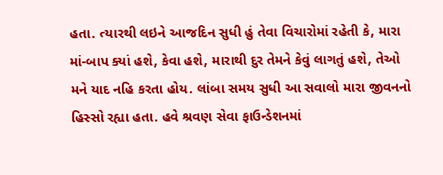હતા. ત્યારથી લઇને આજદિન સુધી હું તેવા વિચારોમાં રહેતી કે, મારા માં-બાપ ક્યાં હશે, કેવા હશે, મારાથી દુર તેમને કેવું લાગતું હશે, તેઓ મને યાદ નહિ કરતા હોય. લાંબા સમય સુધી આ સવાલો મારા જીવનનો હિસ્સો રહ્યા હતા. હવે શ્રવણ સેવા ફાઉન્ડેશનમાં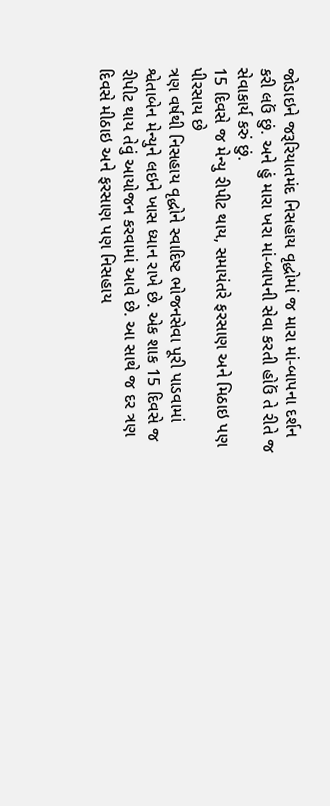જોડાઇને જરૂરિયાતમંદ નિસહાય વૃદ્ધોમાં જ મારા માં-બાપના દર્શન કરી લઉં છું. અને હું મારા ખરા માં-બાપની સેવા કરતી હોઉં તે રીતે જ સેવાકાર્ય કરું છું.
15 દિવસે જ મેન્યુ રીપીટ થાય, સમાયંતરે ફરસાણ અને મિઠાઇ પણ પીરસાય છે
ત્રણ વર્ષથી નિસહાય વૃદ્ધોને સ્વાદિષ્ટ ભોજનસેવા પૂરી પાડવામાં શ્વેતાબેન મેન્યુને લઇને ખાસ ધ્યાન રાખે છે. એક શાક 15 દિવસે જ રીપીટ થાય તેવું આયોજન કરવામાં આવે છે. આ સાથે જ દર ત્રણ દિવસે મીઠાઇ અને ફરસાણ પણ નિસહાય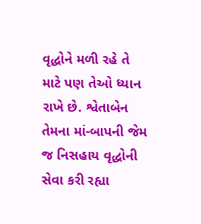વૃદ્ધોને મળી રહે તે માટે પણ તેઓ ધ્યાન રાખે છે. શ્વેતાબેન તેમના માં-બાપની જેમ જ નિસહાય વૃદ્ધોની સેવા કરી રહ્યા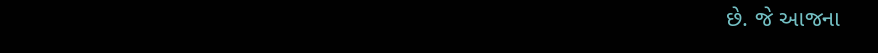છે. જે આજના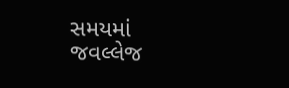સમયમાં જવલ્લેજ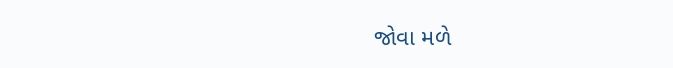જોવા મળે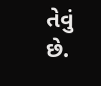તેવું છે.